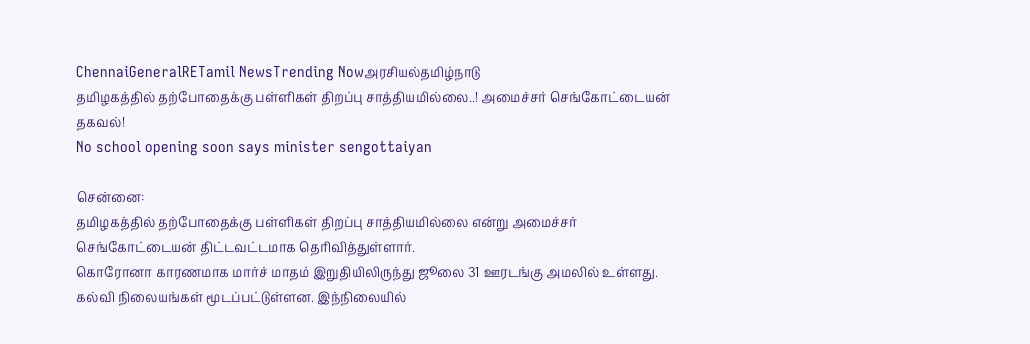ChennaiGeneralRETamil NewsTrending Nowஅரசியல்தமிழ்நாடு
தமிழகத்தில் தற்போதைக்கு பள்ளிகள் திறப்பு சாத்தியமில்லை..! அமைச்சர் செங்கோட்டையன் தகவல்!
No school opening soon says minister sengottaiyan

சென்னை:
தமிழகத்தில் தற்போதைக்கு பள்ளிகள் திறப்பு சாத்தியமில்லை என்று அமைச்சர் செங்கோட்டையன் திட்டவட்டமாக தெரிவித்துள்ளார்.
கொரோனா காரணமாக மார்ச் மாதம் இறுதியிலிருந்து ஜூலை 31 ஊரடங்கு அமலில் உள்ளது. கல்வி நிலையங்கள் மூடப்பட்டுள்ளன. இந்நிலையில்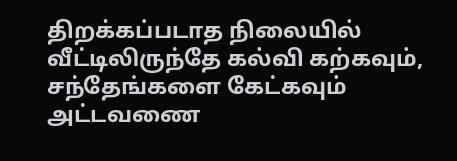திறக்கப்படாத நிலையில் வீட்டிலிருந்தே கல்வி கற்கவும், சந்தேங்களை கேட்கவும் அட்டவணை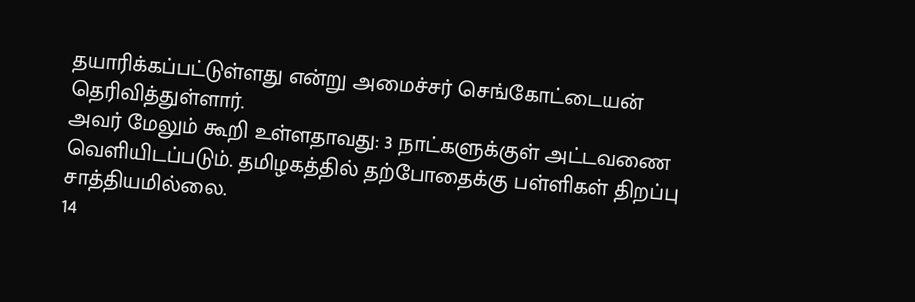தயாரிக்கப்பட்டுள்ளது என்று அமைச்சர் செங்கோட்டையன் தெரிவித்துள்ளார்.
அவர் மேலும் கூறி உள்ளதாவது: 3 நாட்களுக்குள் அட்டவணை வெளியிடப்படும். தமிழகத்தில் தற்போதைக்கு பள்ளிகள் திறப்பு சாத்தியமில்லை.
14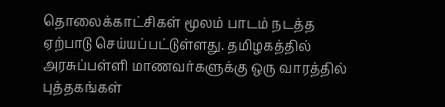தொலைக்காட்சிகள் மூலம் பாடம் நடத்த ஏற்பாடு செய்யப்பட்டுள்ளது. தமிழகத்தில் அரசுப்பள்ளி மாணவர்களுக்கு ஒரு வாரத்தில் புத்தகங்கள்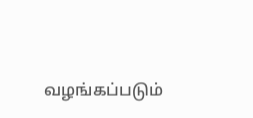வழங்கப்படும்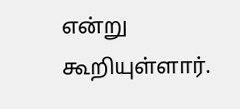என்று கூறியுள்ளார்.